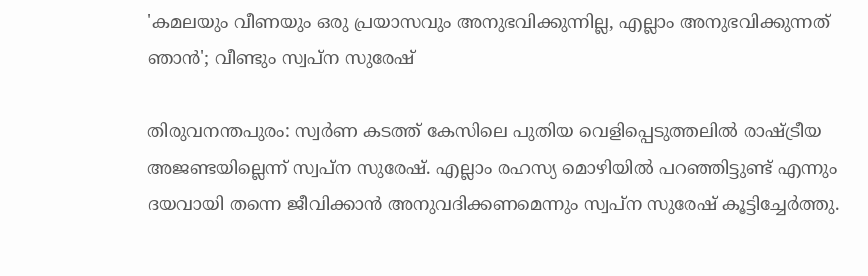'കമലയും വീണയും ഒരു പ്രയാസവും അനുഭവിക്കുന്നില്ല, എല്ലാം അനുഭവിക്കുന്നത് ഞാന്‍'; വീണ്ടും സ്വപ്‌ന സുരേഷ്

തിരുവനന്തപുരം: സ്വര്‍ണ കടത്ത് കേസിലെ പുതിയ വെളിപ്പെടുത്തലില്‍ രാഷ്ട്രീയ അജണ്ടയില്ലെന്ന് സ്വപ്‌ന സുരേഷ്. എല്ലാം രഹസ്യ മൊഴിയില്‍ പറഞ്ഞിട്ടുണ്ട് എന്നും ദയവായി തന്നെ ജീവിക്കാന്‍ അനുവദിക്കണമെന്നും സ്വപ്‌ന സുരേഷ് കൂട്ടിച്ചേര്‍ത്തു.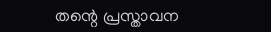തന്റെ പ്രസ്താവന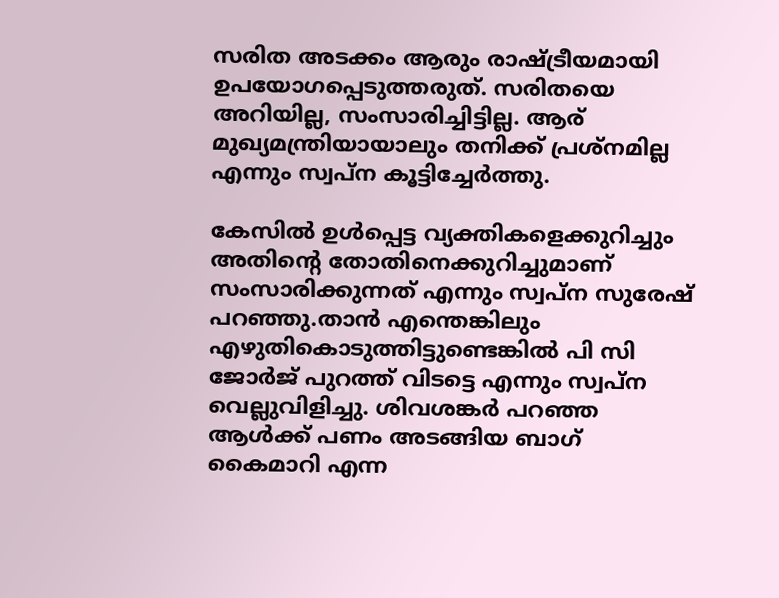സരിത അടക്കം ആരും രാഷ്ട്രീയമായി ഉപയോഗപ്പെടുത്തരുത്. സരിതയെ അറിയില്ല, സംസാരിച്ചിട്ടില്ല. ആര് മുഖ്യമന്ത്രിയായാലും തനിക്ക് പ്രശ്‌നമില്ല എന്നും സ്വപ്‌ന കൂട്ടിച്ചേര്‍ത്തു.

കേസില്‍ ഉള്‍പ്പെട്ട വ്യക്തികളെക്കുറിച്ചും അതിന്റെ തോതിനെക്കുറിച്ചുമാണ് സംസാരിക്കുന്നത് എന്നും സ്വപ്‌ന സുരേഷ് പറഞ്ഞു.താന്‍ എന്തെങ്കിലും എഴുതികൊടുത്തിട്ടുണ്ടെങ്കില്‍ പി സി ജോര്‍ജ് പുറത്ത് വിടട്ടെ എന്നും സ്വപ്‌ന വെല്ലുവിളിച്ചു. ശിവശങ്കര്‍ പറഞ്ഞ ആള്‍ക്ക് പണം അടങ്ങിയ ബാഗ് കൈമാറി എന്ന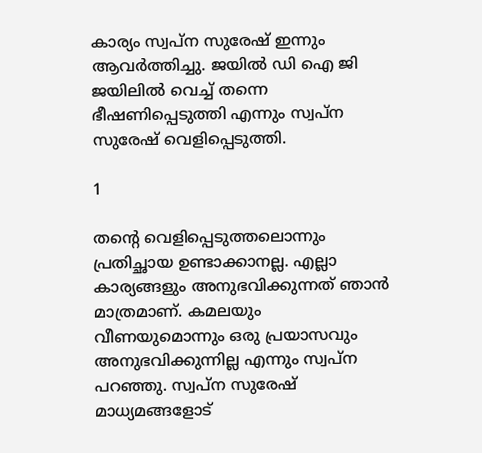കാര്യം സ്വപ്‌ന സുരേഷ് ഇന്നും ആവര്‍ത്തിച്ചു. ജയില്‍ ഡി ഐ ജി ജയിലില്‍ വെച്ച് തന്നെ ഭീഷണിപ്പെടുത്തി എന്നും സ്വപ്‌ന സുരേഷ് വെളിപ്പെടുത്തി.

1

തന്റെ വെളിപ്പെടുത്തലൊന്നും പ്രതിച്ഛായ ഉണ്ടാക്കാനല്ല. എല്ലാ കാര്യങ്ങളും അനുഭവിക്കുന്നത് ഞാന്‍ മാത്രമാണ്. കമലയും വീണയുമൊന്നും ഒരു പ്രയാസവും അനുഭവിക്കുന്നില്ല എന്നും സ്വപ്‌ന പറഞ്ഞു. സ്വപ്‌ന സുരേഷ് മാധ്യമങ്ങളോട്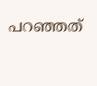പറഞ്ഞത്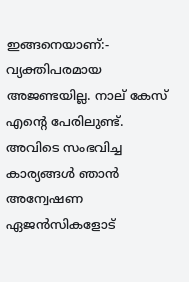ഇങ്ങനെയാണ്:- വ്യക്തിപരമായ അജണ്ടയില്ല. നാല് കേസ് എന്റെ പേരിലുണ്ട്. അവിടെ സംഭവിച്ച കാര്യങ്ങള്‍ ഞാന്‍ അന്വേഷണ ഏജന്‍സികളോട്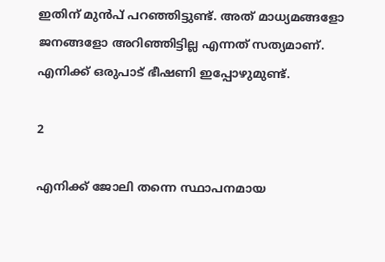ഇതിന് മുന്‍പ് പറഞ്ഞിട്ടുണ്ട്. അത് മാധ്യമങ്ങളോ ജനങ്ങളോ അറിഞ്ഞിട്ടില്ല എന്നത് സത്യമാണ്. എനിക്ക് ഒരുപാട് ഭീഷണി ഇപ്പോഴുമുണ്ട്.

2

എനിക്ക് ജോലി തന്നെ സ്ഥാപനമായ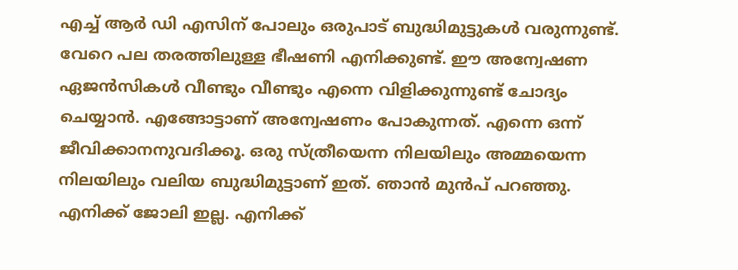എച്ച് ആര്‍ ഡി എസിന് പോലും ഒരുപാട് ബുദ്ധിമുട്ടുകള്‍ വരുന്നുണ്ട്. വേറെ പല തരത്തിലുള്ള ഭീഷണി എനിക്കുണ്ട്. ഈ അന്വേഷണ ഏജന്‍സികള്‍ വീണ്ടും വീണ്ടും എന്നെ വിളിക്കുന്നുണ്ട് ചോദ്യം ചെയ്യാന്‍. എങ്ങോട്ടാണ് അന്വേഷണം പോകുന്നത്. എന്നെ ഒന്ന് ജീവിക്കാനനുവദിക്കൂ. ഒരു സ്ത്രീയെന്ന നിലയിലും അമ്മയെന്ന നിലയിലും വലിയ ബുദ്ധിമുട്ടാണ് ഇത്. ഞാന്‍ മുന്‍പ് പറഞ്ഞു. എനിക്ക് ജോലി ഇല്ല. എനിക്ക്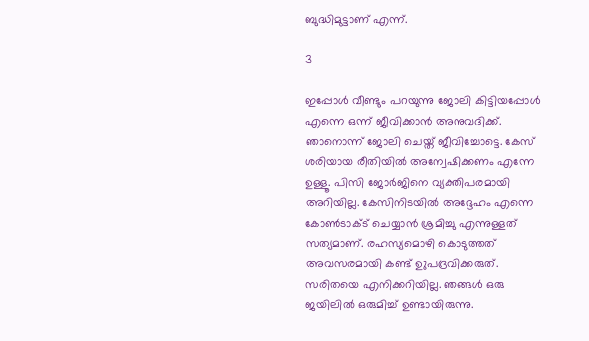ബുദ്ധിമുട്ടാണ് എന്ന്.

3

ഇപ്പോള്‍ വീണ്ടും പറയുന്നു ജോലി കിട്ടിയപ്പോള്‍ എന്നെ ഒന്ന് ജീവിക്കാന്‍ അനുവദിക്ക്. ഞാനൊന്ന് ജോലി ചെയ്ത് ജീവിച്ചോട്ടെ. കേസ് ശരിയായ രീതിയില്‍ അന്വേഷിക്കണം എന്നേ ഉള്ളൂ. പിസി ജോര്‍ജിനെ വ്യക്തിപരമായി അറിയില്ല. കേസിനിടയില്‍ അദ്ദേഹം എന്നെ കോണ്‍ടാക്ട് ചെയ്യാന്‍ ശ്രമിച്ചു എന്നുള്ളത് സത്യമാണ്. രഹസ്യമൊഴി കൊടുത്തത് അവസരമായി കണ്ട് ഉുപദ്രവിക്കരുത്. സരിതയെ എനിക്കറിയില്ല. ഞങ്ങള്‍ ഒരു ജയിലില്‍ ഒരുമിച്ച് ഉണ്ടായിരുന്നു.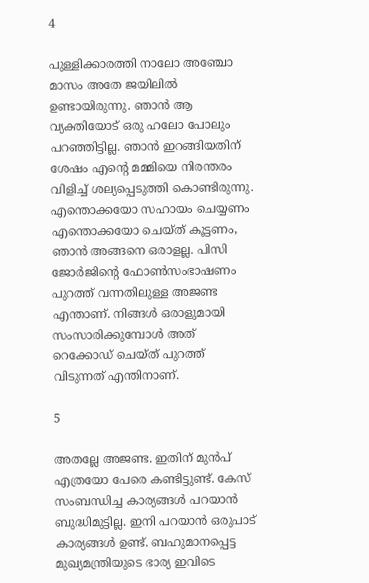4

പുള്ളിക്കാരത്തി നാലോ അഞ്ചോ മാസം അതേ ജയിലില്‍ ഉണ്ടായിരുന്നു. ഞാന്‍ ആ വ്യക്തിയോട് ഒരു ഹലോ പോലും പറഞ്ഞിട്ടില്ല. ഞാന്‍ ഇറങ്ങിയതിന് ശേഷം എന്റെ മമ്മിയെ നിരന്തരം വിളിച്ച് ശല്യപ്പെടുത്തി കൊണ്ടിരുന്നു. എന്തൊക്കയോ സഹായം ചെയ്യണം എന്തൊക്കയോ ചെയ്ത് കൂട്ടണം, ഞാന്‍ അങ്ങനെ ഒരാളല്ല. പിസി ജോര്‍ജിന്റെ ഫോണ്‍സംഭാഷണം പുറത്ത് വന്നതിലുള്ള അജണ്ട എന്താണ്. നിങ്ങള്‍ ഒരാളുമായി സംസാരിക്കുമ്പോള്‍ അത് റെക്കോഡ് ചെയ്ത് പുറത്ത് വിടുന്നത് എന്തിനാണ്.

5

അതല്ലേ അജണ്ട. ഇതിന് മുന്‍പ് എത്രയോ പേരെ കണ്ടിട്ടുണ്ട്. കേസ് സംബന്ധിച്ച കാര്യങ്ങള്‍ പറയാന്‍ ബുദ്ധിമുട്ടില്ല. ഇനി പറയാന്‍ ഒരുപാട് കാര്യങ്ങള്‍ ഉണ്ട്. ബഹുമാനപ്പെട്ട മുഖ്യമന്ത്രിയുടെ ഭാര്യ ഇവിടെ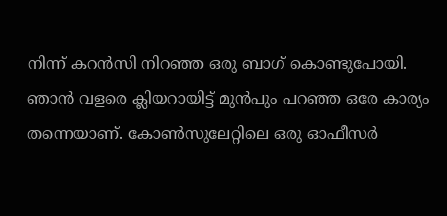നിന്ന് കറന്‍സി നിറഞ്ഞ ഒരു ബാഗ് കൊണ്ടുപോയി. ഞാന്‍ വളരെ ക്ലിയറായിട്ട് മുന്‍പും പറഞ്ഞ ഒരേ കാര്യം തന്നെയാണ്. കോണ്‍സുലേറ്റിലെ ഒരു ഓഫീസര്‍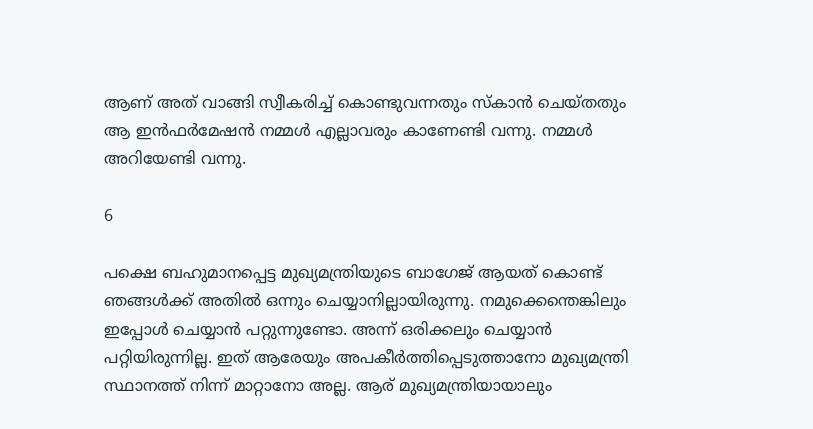ആണ് അത് വാങ്ങി സ്വീകരിച്ച് കൊണ്ടുവന്നതും സ്‌കാന്‍ ചെയ്തതും ആ ഇന്‍ഫര്‍മേഷന്‍ നമ്മള്‍ എല്ലാവരും കാണേണ്ടി വന്നു. നമ്മള്‍ അറിയേണ്ടി വന്നു.

6

പക്ഷെ ബഹുമാനപ്പെട്ട മുഖ്യമന്ത്രിയുടെ ബാഗേജ് ആയത് കൊണ്ട് ഞങ്ങള്‍ക്ക് അതില്‍ ഒന്നും ചെയ്യാനില്ലായിരുന്നു. നമുക്കെന്തെങ്കിലും ഇപ്പോള്‍ ചെയ്യാന്‍ പറ്റുന്നുണ്ടോ. അന്ന് ഒരിക്കലും ചെയ്യാന്‍ പറ്റിയിരുന്നില്ല. ഇത് ആരേയും അപകീര്‍ത്തിപ്പെടുത്താനോ മുഖ്യമന്ത്രി സ്ഥാനത്ത് നിന്ന് മാറ്റാനോ അല്ല. ആര് മുഖ്യമന്ത്രിയായാലും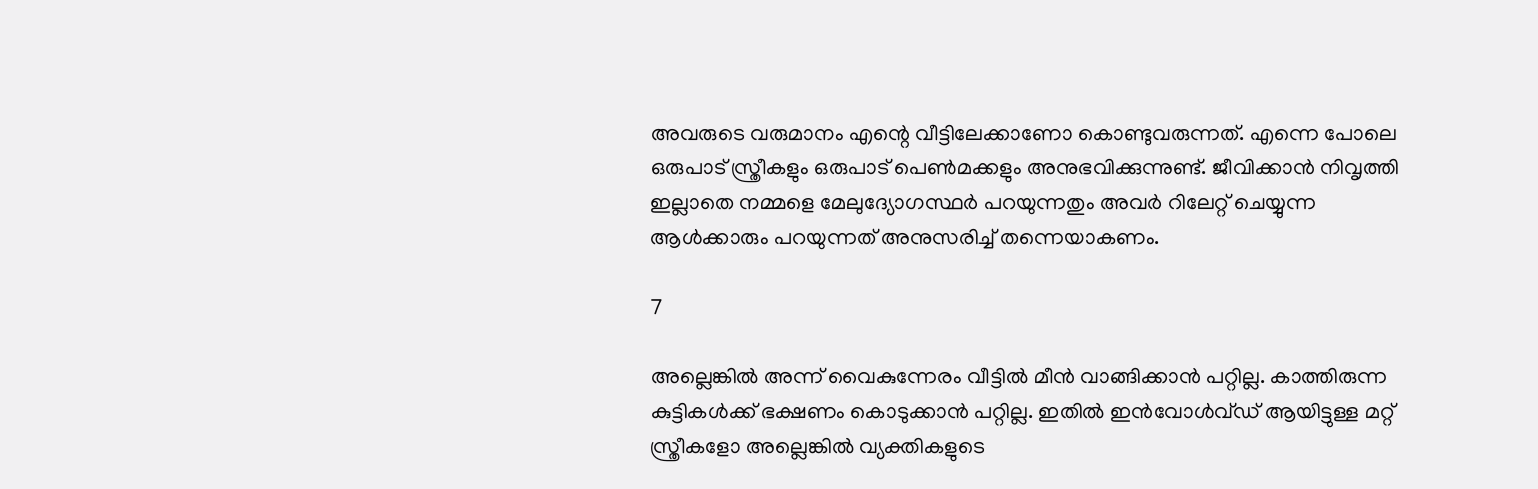അവരുടെ വരുമാനം എന്റെ വീട്ടിലേക്കാണോ കൊണ്ടുവരുന്നത്. എന്നെ പോലെ ഒരുപാട് സ്ത്രീകളും ഒരുപാട് പെണ്‍മക്കളും അനുഭവിക്കുന്നുണ്ട്. ജീവിക്കാന്‍ നിവൃത്തി ഇല്ലാതെ നമ്മളെ മേലുദ്യോഗസ്ഥര്‍ പറയുന്നതും അവര്‍ റിലേറ്റ് ചെയ്യുന്ന ആള്‍ക്കാരും പറയുന്നത് അനുസരിച്ച് തന്നെയാകണം.

7

അല്ലെങ്കില്‍ അന്ന് വൈകുന്നേരം വീട്ടില്‍ മീന്‍ വാങ്ങിക്കാന്‍ പറ്റില്ല. കാത്തിരുന്ന കുട്ടികള്‍ക്ക് ഭക്ഷണം കൊടുക്കാന്‍ പറ്റില്ല. ഇതില്‍ ഇന്‍വോള്‍വ്ഡ് ആയിട്ടുള്ള മറ്റ് സ്ത്രീകളോ അല്ലെങ്കില്‍ വ്യക്തികളുടെ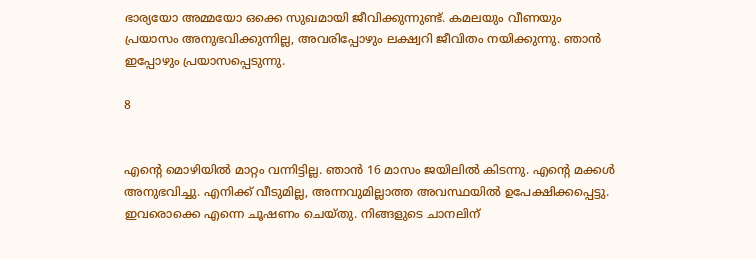ഭാര്യയോ അമ്മയോ ഒക്കെ സുഖമായി ജീവിക്കുന്നുണ്ട്. കമലയും വീണയും പ്രയാസം അനുഭവിക്കുന്നില്ല, അവരിപ്പോഴും ലക്ഷ്വറി ജീവിതം നയിക്കുന്നു. ഞാന്‍ ഇപ്പോഴും പ്രയാസപ്പെടുന്നു.

8


എന്റെ മൊഴിയില്‍ മാറ്റം വന്നിട്ടില്ല. ഞാന്‍ 16 മാസം ജയിലില്‍ കിടന്നു. എന്റെ മക്കള്‍ അനുഭവിച്ചു. എനിക്ക് വീടുമില്ല, അന്നവുമില്ലാത്ത അവസ്ഥയില്‍ ഉപേക്ഷിക്കപ്പെട്ടു. ഇവരൊക്കെ എന്നെ ചൂഷണം ചെയ്തു. നിങ്ങളുടെ ചാനലിന്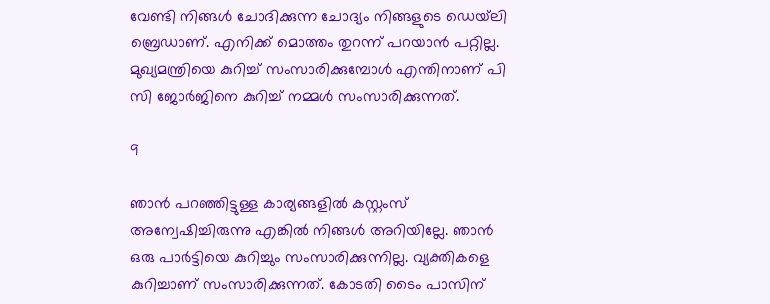വേണ്ടി നിങ്ങള്‍ ചോദിക്കുന്ന ചോദ്യം നിങ്ങളുടെ ഡെയ്‌ലി ബ്രെഡാണ്. എനിക്ക് മൊത്തം തുറന്ന് പറയാന്‍ പറ്റില്ല. മുഖ്യമന്ത്രിയെ കുറിച്ച് സംസാരിക്കുമ്പോള്‍ എന്തിനാണ് പി സി ജോര്‍ജിനെ കുറിച്ച് നമ്മള്‍ സംസാരിക്കുന്നത്.

9

ഞാന്‍ പറഞ്ഞിട്ടുള്ള കാര്യങ്ങളില്‍ കസ്റ്റംസ് അന്വേഷിച്ചിരുന്നു എങ്കില്‍ നിങ്ങള്‍ അറിയില്ലേ. ഞാന്‍ ഒരു പാര്‍ട്ടിയെ കുറിച്ചും സംസാരിക്കുന്നില്ല. വ്യക്തികളെ കുറിച്ചാണ് സംസാരിക്കുന്നത്. കോടതി ടൈം പാസിന്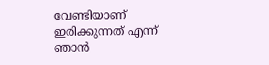വേണ്ടിയാണ് ഇരിക്കുന്നത് എന്ന് ഞാന്‍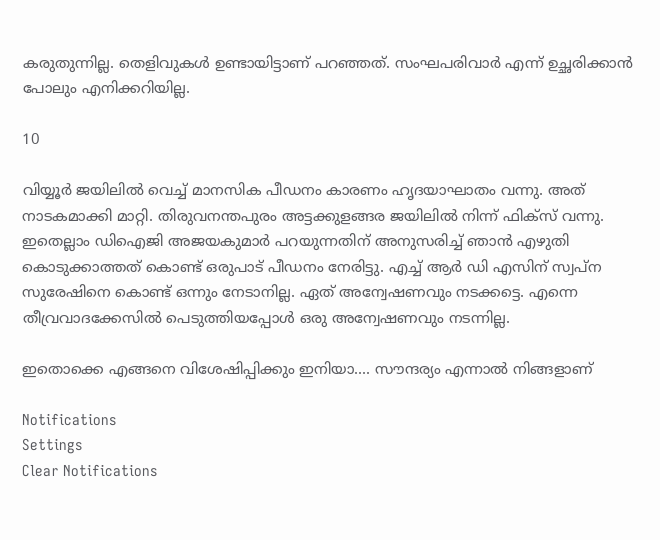കരുതുന്നില്ല. തെളിവുകള്‍ ഉണ്ടായിട്ടാണ് പറഞ്ഞത്. സംഘപരിവാര്‍ എന്ന് ഉച്ഛരിക്കാന്‍ പോലും എനിക്കറിയില്ല.

10

വിയ്യൂര്‍ ജയിലില്‍ വെച്ച് മാനസിക പീഡനം കാരണം ഹൃദയാഘാതം വന്നു. അത് നാടകമാക്കി മാറ്റി. തിരുവനന്തപുരം അട്ടക്കുളങ്ങര ജയിലില്‍ നിന്ന് ഫിക്‌സ് വന്നു. ഇതെല്ലാം ഡിഐജി അജയകുമാര്‍ പറയുന്നതിന് അനുസരിച്ച് ഞാന്‍ എഴുതി കൊടുക്കാത്തത് കൊണ്ട് ഒരുപാട് പീഡനം നേരിട്ടു. എച്ച് ആര്‍ ഡി എസിന് സ്വപ്‌ന സുരേഷിനെ കൊണ്ട് ഒന്നും നേടാനില്ല. ഏത് അന്വേഷണവും നടക്കട്ടെ. എന്നെ തീവ്രവാദക്കേസില്‍ പെടുത്തിയപ്പോള്‍ ഒരു അന്വേഷണവും നടന്നില്ല.

ഇതൊക്കെ എങ്ങനെ വിശേഷിപ്പിക്കും ഇനിയാ.... സൗന്ദര്യം എന്നാല്‍ നിങ്ങളാണ്

Notifications
Settings
Clear Notifications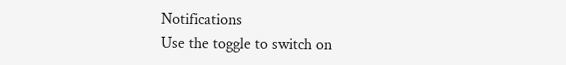Notifications
Use the toggle to switch on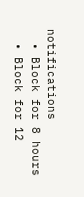notifications
  • Block for 8 hours
  • Block for 12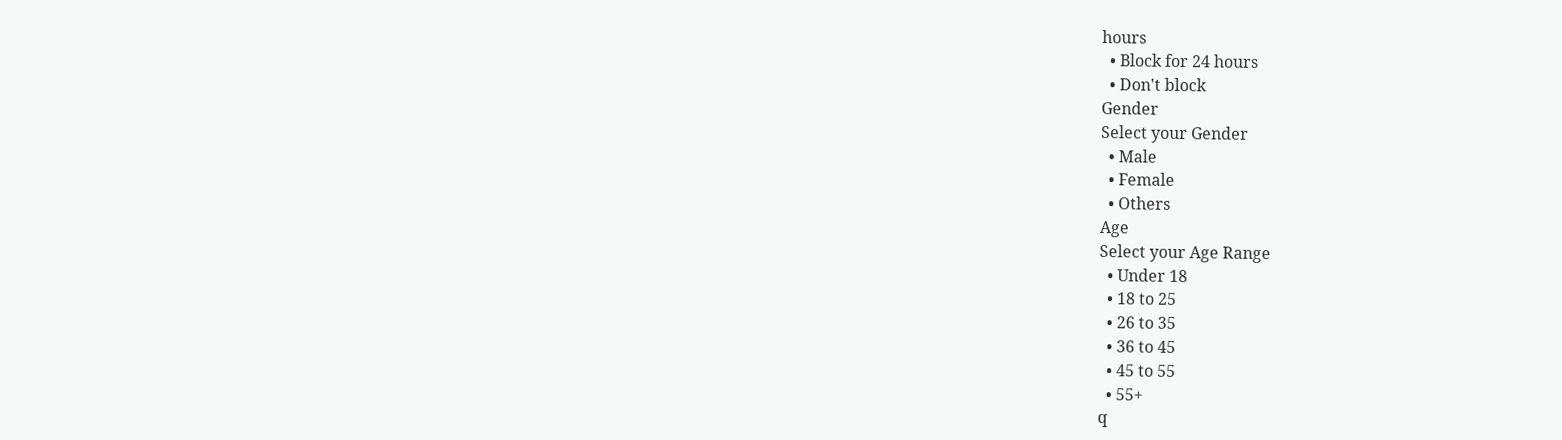hours
  • Block for 24 hours
  • Don't block
Gender
Select your Gender
  • Male
  • Female
  • Others
Age
Select your Age Range
  • Under 18
  • 18 to 25
  • 26 to 35
  • 36 to 45
  • 45 to 55
  • 55+
q